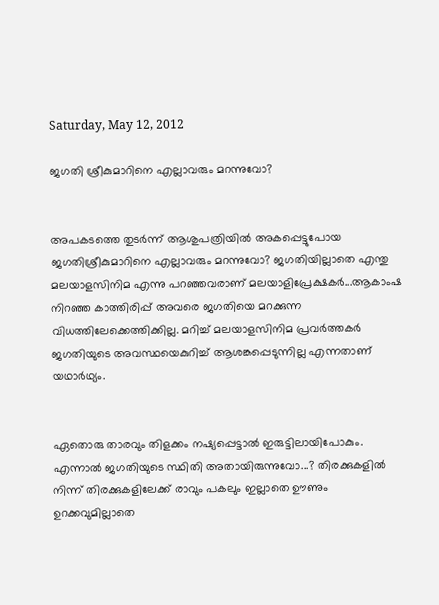Saturday, May 12, 2012

ജഗതി ശ്രീകുമാറിനെ എല്ലാവരും മറന്നുവോ?


അപകടത്തെ തുടര്‍ന്ന് ആശുപത്രിയില്‍ അകപ്പെട്ടുപോയ ജഗതിശ്രീകുമാറിനെ എല്ലാവരും മറന്നുവോ? ജഗതിയില്ലാതെ എന്തു മലയാളസിനിമ എന്നു പറഞ്ഞവരാണ് മലയാളിപ്രേക്ഷകര്‍...ആകാംഷ നിറഞ്ഞ കാത്തിരിപ്പ് അവരെ ജഗതിയെ മറക്കുന്ന വിധത്തിലേക്കെത്തിക്കില്ല. മറിച്ച് മലയാളസിനിമ പ്രവര്‍ത്തകര്‍ ജഗതിയുടെ അവസ്ഥയെകുറിച്ച് ആശങ്കപ്പെടുന്നില്ല എന്നതാണ് യഥാര്‍ഥ്യം.


ഏതൊരു താരവും തിളക്കം നഷ്യപ്പെട്ടാല്‍ ഇരുട്ടിലായിപോകും. എന്നാല്‍ ജഗതിയുടെ സ്ഥിതി അതായിരുന്നുവോ...? തിരക്കുകളില്‍ നിന്ന് തിരക്കുകളിലേക്ക് രാവും പകലും ഇല്ലാതെ ഊണും ഉറക്കവുമില്ലാതെ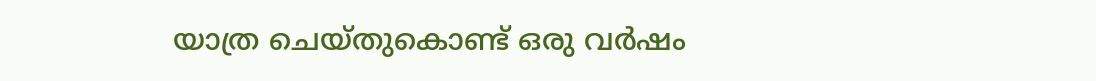യാത്ര ചെയ്തുകൊണ്ട് ഒരു വര്‍ഷം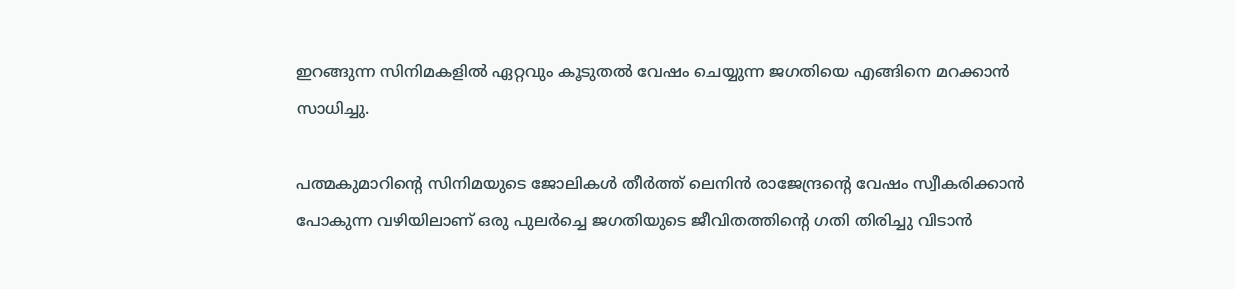ഇറങ്ങുന്ന സിനിമകളില്‍ ഏറ്റവും കൂടുതല്‍ വേഷം ചെയ്യുന്ന ജഗതിയെ എങ്ങിനെ മറക്കാന്‍ സാധിച്ചു.

പത്മകുമാറിന്റെ സിനിമയുടെ ജോലികള്‍ തീര്‍ത്ത് ലെനിന്‍ രാജേന്ദ്രന്റെ വേഷം സ്വീകരിക്കാന്‍ പോകുന്ന വഴിയിലാണ് ഒരു പുലര്‍ച്ചെ ജഗതിയുടെ ജീവിതത്തിന്റെ ഗതി തിരിച്ചു വിടാന്‍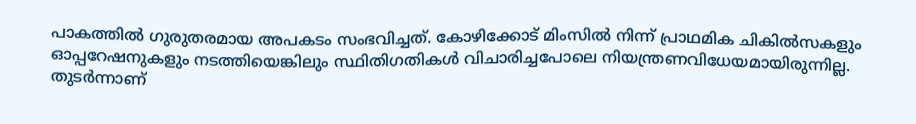പാകത്തില്‍ ഗുരുതരമായ അപകടം സംഭവിച്ചത്. കോഴിക്കോട് മിംസില്‍ നിന്ന് പ്രാഥമിക ചികില്‍സകളും ഓപ്പറേഷനുകളും നടത്തിയെങ്കിലും സ്ഥിതിഗതികള്‍ വിചാരിച്ചപോലെ നിയന്ത്രണവിധേയമായിരുന്നില്ല. തുടര്‍ന്നാണ്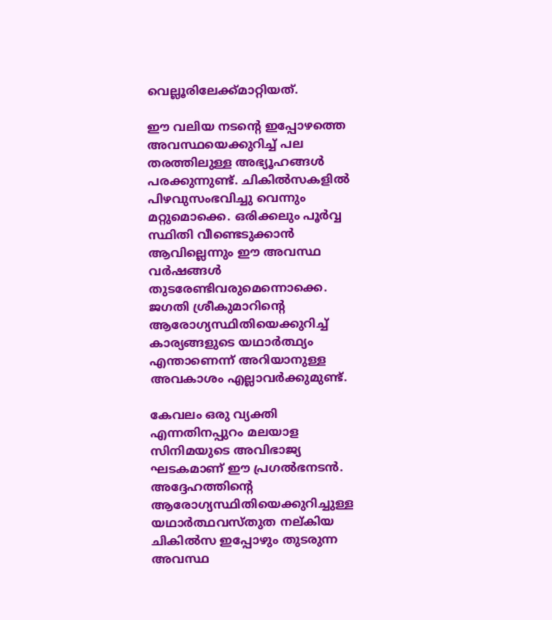വെല്ലൂരിലേക്ക്മാറ്റിയത്.

ഈ വലിയ നടന്റെ ഇപ്പോഴത്തെ അവസ്ഥയെക്കുറിച്ച് പല തരത്തിലുള്ള അഭ്യൂഹങ്ങള്‍ പരക്കുന്നുണ്ട്. ചികില്‍സകളില്‍ പിഴവുസംഭവിച്ചു വെന്നും മറ്റുമൊക്കെ. ഒരിക്കലും പൂര്‍വ്വ സ്ഥിതി വീണ്ടെടുക്കാന്‍ ആവില്ലെന്നും ഈ അവസ്ഥ വര്‍ഷങ്ങള്‍ തുടരേണ്ടിവരുമെന്നൊക്കെ. ജഗതി ശ്രീകുമാറിന്റെ ആരോഗ്യസ്ഥിതിയെക്കുറിച്ച് കാര്യങ്ങളുടെ യഥാര്‍ത്ഥ്യം എന്താണെന്ന് അറിയാനുള്ള അവകാശം എല്ലാവര്‍ക്കുമുണ്ട്.

കേവലം ഒരു വ്യക്തി എന്നതിനപ്പുറം മലയാള സിനിമയുടെ അവിഭാജ്യ ഘടകമാണ് ഈ പ്രഗല്‍ഭനടന്‍. അദ്ദേഹത്തിന്റെ ആരോഗ്യസ്ഥിതിയെക്കുറിച്ചുള്ള യഥാര്‍ത്ഥവസ്തുത നല്കിയ ചികില്‍സ ഇപ്പോഴും തുടരുന്ന അവസ്ഥ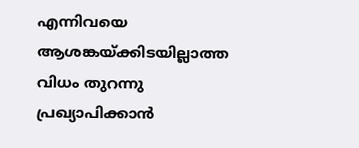എന്നിവയെ ആശങ്കയ്ക്കിടയില്ലാത്ത വിധം തുറന്നു പ്രഖ്യാപിക്കാന്‍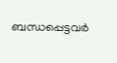ബന്ധപ്പെട്ടവര്‍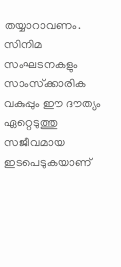തയ്യാറാവണം. സിനിമ സംഘടനകളും സാംസ്‌ക്കാരിക വകുപ്പും ഈ ദൗത്യം ഏറ്റെടുത്തു സജീവമായ ഇടപെടുകയാണ്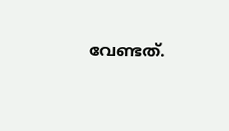വേണ്ടത്.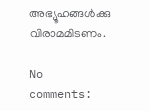അഭ്യൂഹങ്ങള്‍ക്കു വിരാമമിടണം.

No comments: